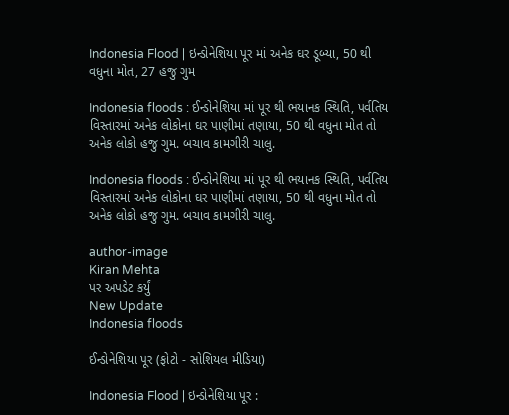Indonesia Flood | ઇન્ડોનેશિયા પૂર માં અનેક ઘર ડૂબ્યા, 50 થી વધુના મોત, 27 હજુ ગુમ

Indonesia floods : ઈન્ડોનેશિયા માં પૂર થી ભયાનક સ્થિતિ, પર્વતિય વિસ્તારમાં અનેક લોકોના ઘર પાણીમાં તણાયા, 50 થી વધુના મોત તો અનેક લોકો હજુ ગુમ. બચાવ કામગીરી ચાલુ.

Indonesia floods : ઈન્ડોનેશિયા માં પૂર થી ભયાનક સ્થિતિ, પર્વતિય વિસ્તારમાં અનેક લોકોના ઘર પાણીમાં તણાયા, 50 થી વધુના મોત તો અનેક લોકો હજુ ગુમ. બચાવ કામગીરી ચાલુ.

author-image
Kiran Mehta
પર અપડેટ કર્યું
New Update
Indonesia floods

ઈન્ડોનેશિયા પૂર (ફોટો - સોશિયલ મીડિયા)

Indonesia Flood | ઇન્ડોનેશિયા પૂર :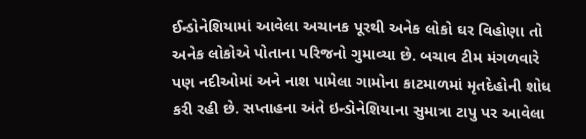ઈન્ડોનેશિયામાં આવેલા અચાનક પૂરથી અનેક લોકો ઘર વિહોણા તો અનેક લોકોએ પોતાના પરિજનો ગુમાવ્યા છે. બચાવ ટીમ મંગળવારે પણ નદીઓમાં અને નાશ પામેલા ગામોના કાટમાળમાં મૃતદેહોની શોધ કરી રહી છે. સપ્તાહના અંતે ઇન્ડોનેશિયાના સુમાત્રા ટાપુ પર આવેલા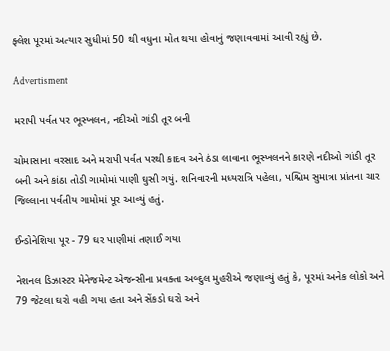ફ્લેશ પૂરમાં અત્યાર સુધીમાં 50 થી વધુના મોત થયા હોવાનું જણાવવામાં આવી રહ્યું છે.

Advertisment

મરાપી પર્વત પર ભૂસ્ખલન, નદીઓ ગાંડી તૂર બની

ચોમાસાના વરસાદ અને મરાપી પર્વત પરથી કાદવ અને ઠંડા લાવાના ભૂસ્ખલનને કારણે નદીઓ ગાંડી તૂર બની અને કાંઠા તોડી ગામોમાં પાણી ઘુસી ગયું. શનિવારની મધ્યરાત્રિ પહેલા, પશ્ચિમ સુમાત્રા પ્રાંતના ચાર જિલ્લાના પર્વતીય ગામોમાં પૂર આવ્યું હતું.

ઈન્ડોનેશિયા પૂર - 79 ઘર પાણીમાં તણાઈ ગયા

નેશનલ ડિઝાસ્ટર મેનેજમેન્ટ એજન્સીના પ્રવક્તા અબ્દુલ મુહરીએ જણાવ્યું હતું કે, પૂરમાં અનેક લોકો અને 79 જેટલા ઘરો વહી ગયા હતા અને સેંકડો ઘરો અને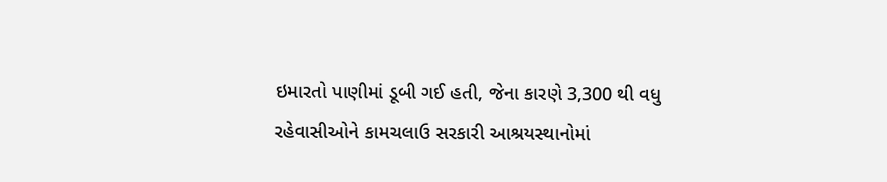ઇમારતો પાણીમાં ડૂબી ગઈ હતી, જેના કારણે 3,300 થી વધુ રહેવાસીઓને કામચલાઉ સરકારી આશ્રયસ્થાનોમાં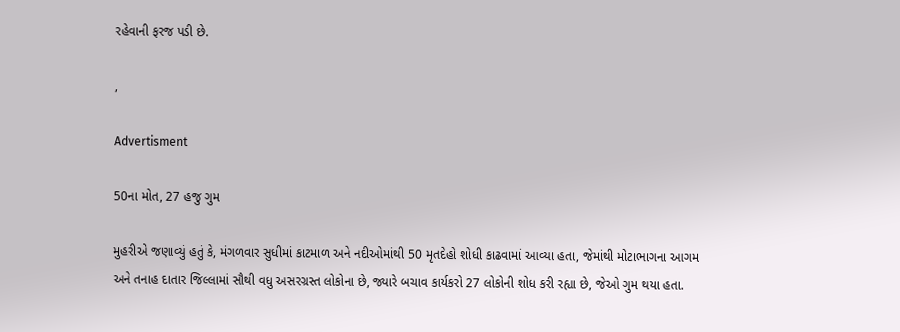રહેવાની ફરજ પડી છે.

,

Advertisment

50ના મોત, 27 હજુ ગુમ

મુહરીએ જણાવ્યું હતું કે, મંગળવાર સુધીમાં કાટમાળ અને નદીઓમાંથી 50 મૃતદેહો શોધી કાઢવામાં આવ્યા હતા, જેમાંથી મોટાભાગના આગમ અને તનાહ દાતાર જિલ્લામાં સૌથી વધુ અસરગ્રસ્ત લોકોના છે, જ્યારે બચાવ કાર્યકરો 27 લોકોની શોધ કરી રહ્યા છે, જેઓ ગુમ થયા હતા.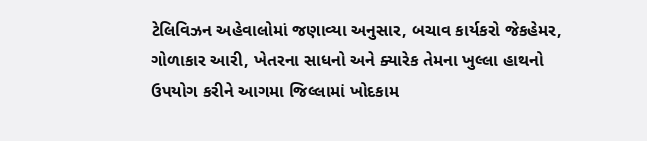ટેલિવિઝન અહેવાલોમાં જણાવ્યા અનુસાર, બચાવ કાર્યકરો જેકહેમર, ગોળાકાર આરી, ખેતરના સાધનો અને ક્યારેક તેમના ખુલ્લા હાથનો ઉપયોગ કરીને આગમા જિલ્લામાં ખોદકામ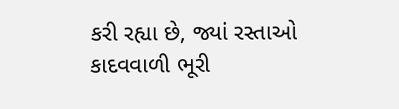કરી રહ્યા છે, જ્યાં રસ્તાઓ કાદવવાળી ભૂરી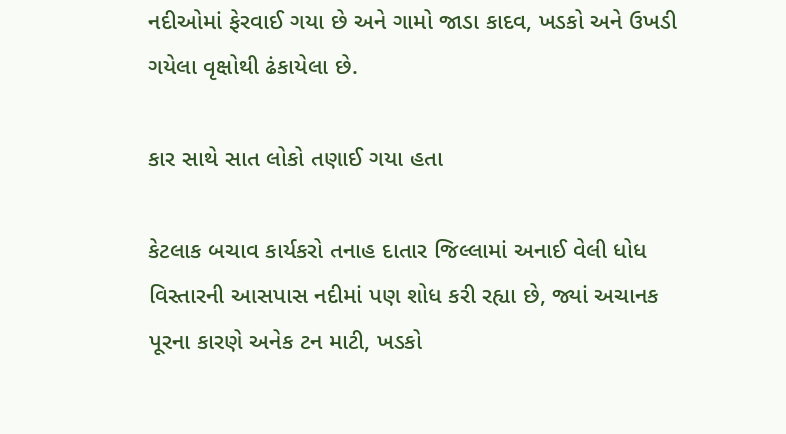નદીઓમાં ફેરવાઈ ગયા છે અને ગામો જાડા કાદવ, ખડકો અને ઉખડી ગયેલા વૃક્ષોથી ઢંકાયેલા છે.

કાર સાથે સાત લોકો તણાઈ ગયા હતા

કેટલાક બચાવ કાર્યકરો તનાહ દાતાર જિલ્લામાં અનાઈ વેલી ધોધ વિસ્તારની આસપાસ નદીમાં પણ શોધ કરી રહ્યા છે, જ્યાં અચાનક પૂરના કારણે અનેક ટન માટી, ખડકો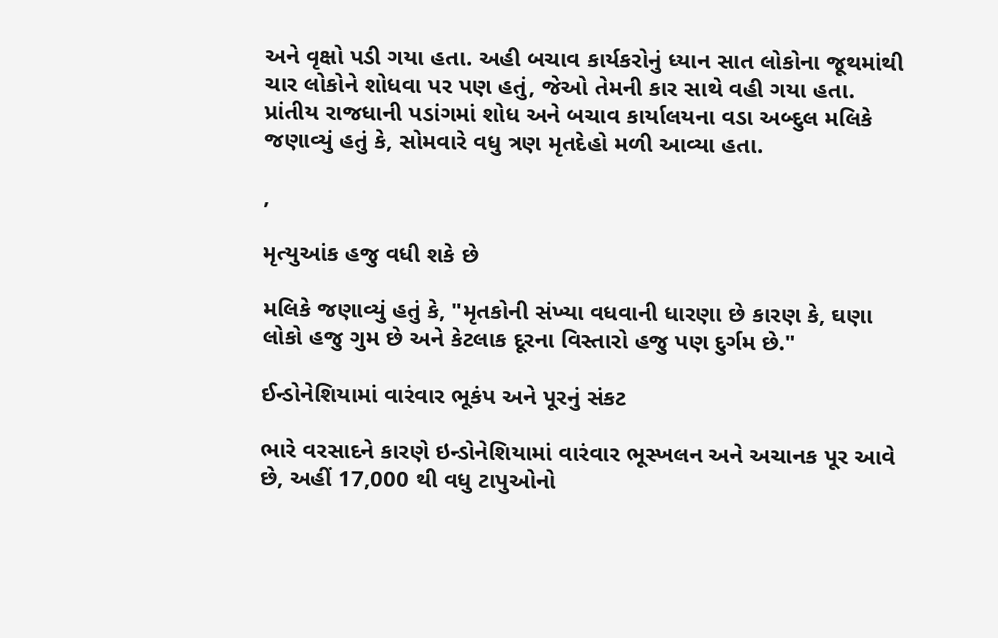અને વૃક્ષો પડી ગયા હતા. અહી બચાવ કાર્યકરોનું ધ્યાન સાત લોકોના જૂથમાંથી ચાર લોકોને શોધવા પર પણ હતું, જેઓ તેમની કાર સાથે વહી ગયા હતા. પ્રાંતીય રાજધાની પડાંગમાં શોધ અને બચાવ કાર્યાલયના વડા અબ્દુલ મલિકે જણાવ્યું હતું કે, સોમવારે વધુ ત્રણ મૃતદેહો મળી આવ્યા હતા.

,

મૃત્યુઆંક હજુ વધી શકે છે

મલિકે જણાવ્યું હતું કે, "મૃતકોની સંખ્યા વધવાની ધારણા છે કારણ કે, ઘણા લોકો હજુ ગુમ છે અને કેટલાક દૂરના વિસ્તારો હજુ પણ દુર્ગમ છે."

ઈન્ડોનેશિયામાં વારંવાર ભૂકંપ અને પૂરનું સંકટ

ભારે વરસાદને કારણે ઇન્ડોનેશિયામાં વારંવાર ભૂસ્ખલન અને અચાનક પૂર આવે છે, અહીં 17,000 થી વધુ ટાપુઓનો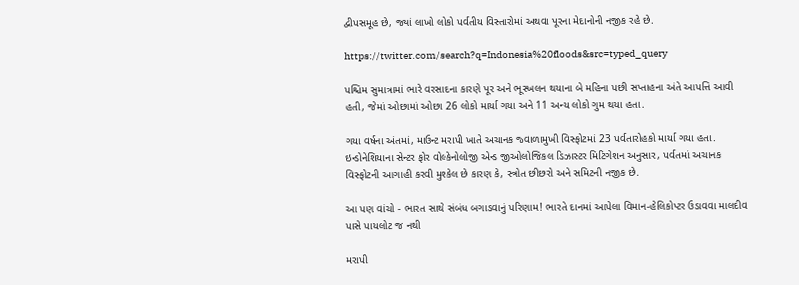દ્વીપસમૂહ છે, જ્યાં લાખો લોકો પર્વતીય વિસ્તારોમાં અથવા પૂરના મેદાનોની નજીક રહે છે.

https://twitter.com/search?q=Indonesia%20floods&src=typed_query

પશ્ચિમ સુમાત્રામાં ભારે વરસાદના કારણે પૂર અને ભૂસ્ખલન થયાના બે મહિના પછી સપ્તાહના અંતે આપત્તિ આવી હતી, જેમાં ઓછામાં ઓછા 26 લોકો માર્યા ગયા અને 11 અન્ય લોકો ગુમ થયા હતા.

ગયા વર્ષના અંતમાં, માઉન્ટ મરાપી ખાતે અચાનક જ્વાળામુખી વિસ્ફોટમાં 23 પર્વતારોહકો માર્યા ગયા હતા. ઇન્ડોનેશિયાના સેન્ટર ફોર વોલ્કેનોલોજી એન્ડ જીઓલોજિકલ ડિઝાસ્ટર મિટિગેશન અનુસાર, પર્વતમાં અચાનક વિસ્ફોટની આગાહી કરવી મુશ્કેલ છે કારણ કે, સ્ત્રોત છીછરો અને સમિટની નજીક છે.

આ પણ વાંચો - ભારત સાથે સંબંધ બગાડવાનું પરિણામ! ભારતે દાનમાં આપેલા વિમાન-હેલિકોપ્ટર ઉડાવવા માલદીવ પાસે પાયલોટ જ નથી

મરાપી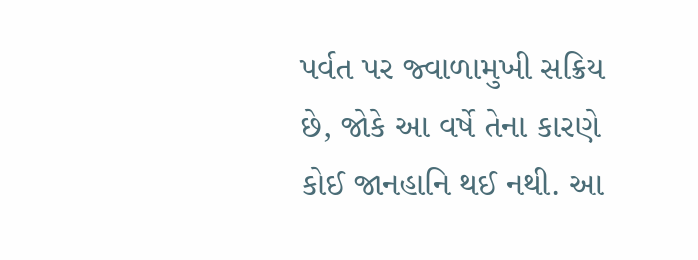પર્વત પર જ્વાળામુખી સક્રિય છે, જોકે આ વર્ષે તેના કારણે કોઈ જાનહાનિ થઈ નથી. આ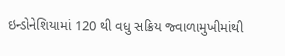ઇન્ડોનેશિયામાં 120 થી વધુ સક્રિય જ્વાળામુખીમાંથી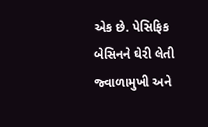એક છે. પેસિફિક બેસિનને ઘેરી લેતી જ્વાળામુખી અને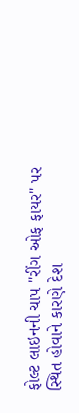ફોલ્ટ લાઇનની ચાપ "રીંગ ઓફ ફાયર" પર સ્થિત હોવાને કારણે દેશ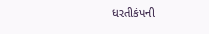ધરતીકંપની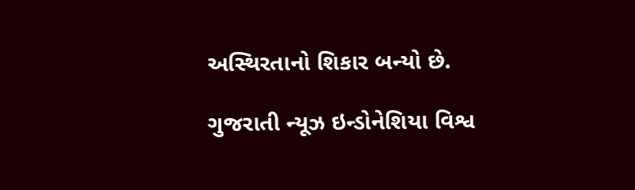અસ્થિરતાનો શિકાર બન્યો છે.

ગુજરાતી ન્યૂઝ ઇન્ડોનેશિયા વિશ્વ